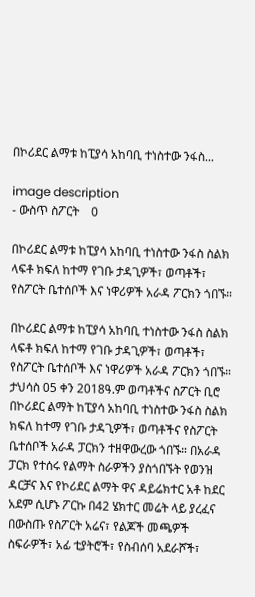በኮሪደር ልማቱ ከፒያሳ አከባቢ ተነስተው ንፋስ...

image description
- ውስጥ ስፖርት    0

በኮሪደር ልማቱ ከፒያሳ አከባቢ ተነስተው ንፋስ ስልክ ላፍቶ ክፍለ ከተማ የገቡ ታዳጊዎች፣ ወጣቶች፣ የስፖርት ቤተሰቦች እና ነዋሪዎች አራዳ ፖርክን ጎበኙ።

በኮሪደር ልማቱ ከፒያሳ አከባቢ ተነስተው ንፋስ ስልክ ላፍቶ ክፍለ ከተማ የገቡ ታዳጊዎች፣ ወጣቶች፣ የስፖርት ቤተሰቦች እና ነዋሪዎች አራዳ ፖርክን ጎበኙ። ታህሳስ 05 ቀን 2018ዓ.ም ወጣቶችና ስፖርት ቢሮ በኮሪደር ልማት ከፒያሳ አከባቢ ተነስተው ንፋስ ስልክ ክፍለ ከተማ የገቡ ታዳጊዎች፣ ወጣቶችና የስፖርት ቤተሰቦች አራዳ ፓርክን ተዘዋውረው ጎበኙ። በአራዳ ፓርክ የተሰሩ የልማት ስራዎችን ያስጎበኙት የወንዝ ዳርቻና እና የኮሪደር ልማት ዋና ዳይሬክተር አቶ ከደር አደም ሲሆኑ ፖርኩ በ42 ሄክተር መሬት ላይ ያረፈና በውስጡ የስፖርት አሬና፣ የልጆች መጫዎች ስፍራዎች፣ አፊ ቲያትሮች፣ የስብሰባ አደራሾች፣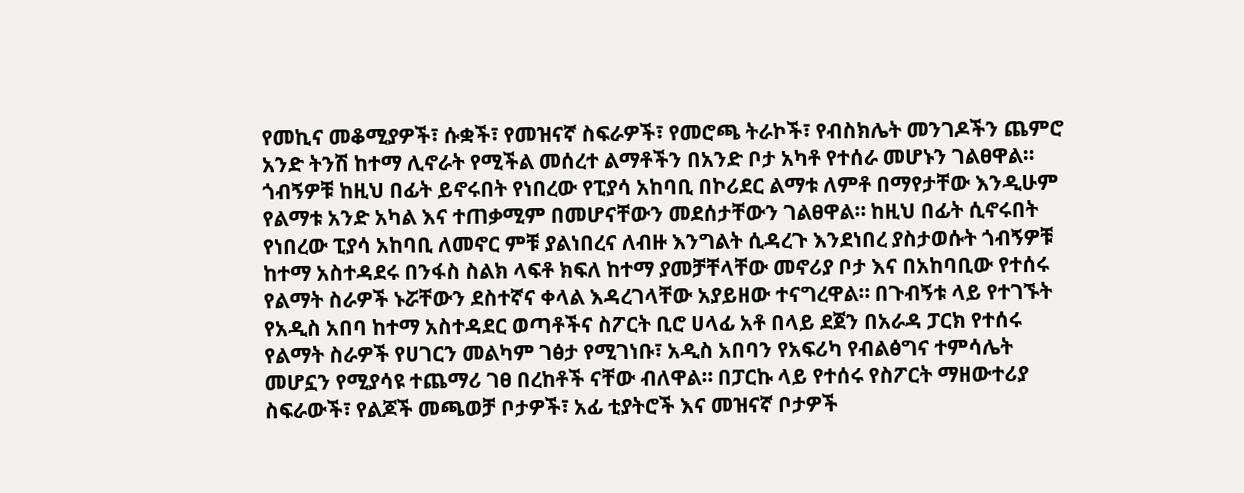የመኪና መቆሚያዎች፣ ሱቋች፣ የመዝናኛ ስፍራዎች፣ የመሮጫ ትራኮች፣ የብስክሌት መንገዶችን ጨምሮ አንድ ትንሽ ከተማ ሊኖራት የሚችል መሰረተ ልማቶችን በአንድ ቦታ አካቶ የተሰራ መሆኑን ገልፀዋል። ጎብኝዎቹ ከዚህ በፊት ይኖሩበት የነበረው የፒያሳ አከባቢ በኮሪደር ልማቱ ለምቶ በማየታቸው እንዲሁም የልማቱ አንድ አካል እና ተጠቃሚም በመሆናቸውን መደሰታቸውን ገልፀዋል። ከዚህ በፊት ሲኖሩበት የነበረው ፒያሳ አከባቢ ለመኖር ምቹ ያልነበረና ለብዙ እንግልት ሲዳረጉ እንደነበረ ያስታወሱት ጎብኝዎቹ ከተማ አስተዳደሩ በንፋስ ስልክ ላፍቶ ክፍለ ከተማ ያመቻቸላቸው መኖሪያ ቦታ እና በአከባቢው የተሰሩ የልማት ስራዎች ኑሯቸውን ደስተኛና ቀላል እዳረገላቸው አያይዘው ተናግረዋል። በጉብኝቱ ላይ የተገኙት የአዲስ አበባ ከተማ አስተዳደር ወጣቶችና ስፖርት ቢሮ ሀላፊ አቶ በላይ ደጀን በአራዳ ፓርክ የተሰሩ የልማት ስራዎች የሀገርን መልካም ገፅታ የሚገነቡ፣ አዲስ አበባን የአፍሪካ የብልፅግና ተምሳሌት መሆኗን የሚያሳዩ ተጨማሪ ገፀ በረከቶች ናቸው ብለዋል። በፓርኩ ላይ የተሰሩ የስፖርት ማዘውተሪያ ስፍራውች፣ የልጆች መጫወቻ ቦታዎች፣ አፊ ቲያትሮች እና መዝናኛ ቦታዎች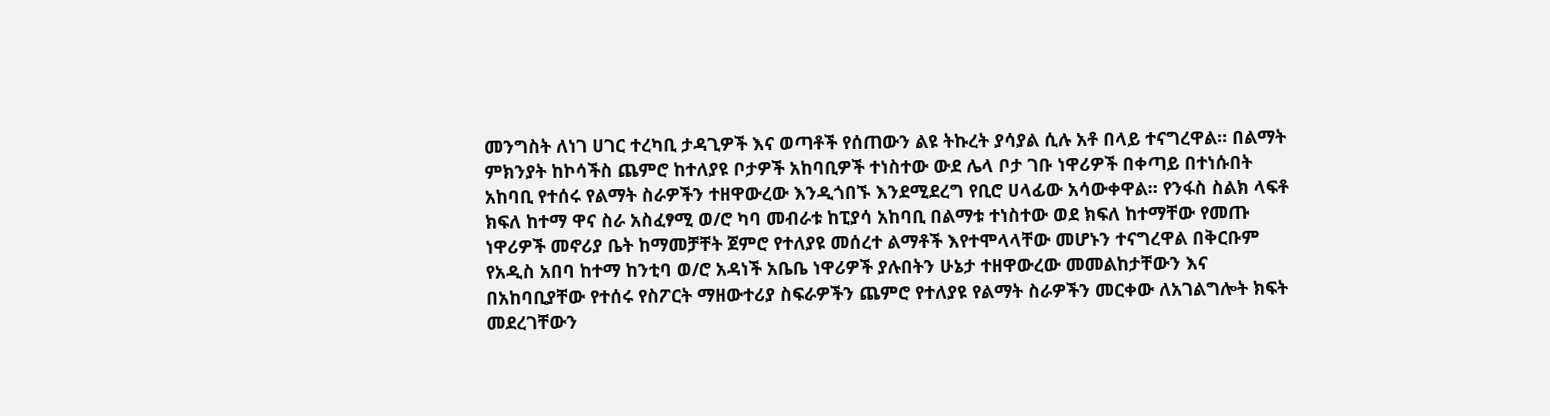መንግስት ለነገ ሀገር ተረካቢ ታዳጊዎች እና ወጣቶች የሰጠውን ልዩ ትኩረት ያሳያል ሲሉ አቶ በላይ ተናግረዋል። በልማት ምክንያት ከኮሳችስ ጨምሮ ከተለያዩ ቦታዎች አከባቢዎች ተነስተው ውደ ሌላ ቦታ ገቡ ነዋሪዎች በቀጣይ በተነሱበት አከባቢ የተሰሩ የልማት ስራዎችን ተዘዋውረው እንዲጎበኙ እንደሚደረግ የቢሮ ሀላፊው አሳውቀዋል። የንፋስ ስልክ ላፍቶ ክፍለ ከተማ ዋና ስራ አስፈፃሚ ወ/ሮ ካባ መብራቱ ከፒያሳ አከባቢ በልማቱ ተነስተው ወደ ክፍለ ከተማቸው የመጡ ነዋሪዎች መኖሪያ ቤት ከማመቻቸት ጀምሮ የተለያዩ መሰረተ ልማቶች እየተሞላላቸው መሆኑን ተናግረዋል በቅርቡም የአዲስ አበባ ከተማ ከንቲባ ወ/ሮ አዳነች አቤቤ ነዋሪዎች ያሉበትን ሁኔታ ተዘዋውረው መመልከታቸውን እና በአከባቢያቸው የተሰሩ የስፖርት ማዘውተሪያ ስፍራዎችን ጨምሮ የተለያዩ የልማት ስራዎችን መርቀው ለአገልግሎት ክፍት መደረገቸውን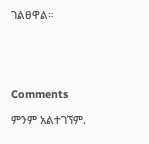ገልፀዋል።





Comments

ምንም አልተገኘም.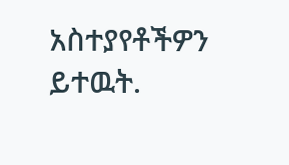አስተያየቶችዎን ይተዉት.